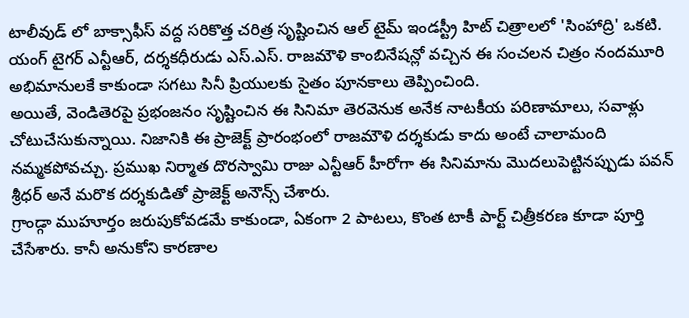టాలీవుడ్ లో బాక్సాఫీస్ వద్ద సరికొత్త చరిత్ర సృష్టించిన ఆల్ టైమ్ ఇండస్ట్రీ హిట్ చిత్రాలలో 'సింహాద్రి' ఒకటి. యంగ్ టైగర్ ఎన్టీఆర్, దర్శకధీరుడు ఎస్.ఎస్. రాజమౌళి కాంబినేషన్లో వచ్చిన ఈ సంచలన చిత్రం నందమూరి అభిమానులకే కాకుండా సగటు సినీ ప్రియులకు సైతం పూనకాలు తెప్పించింది.
అయితే, వెండితెరపై ప్రభంజనం సృష్టించిన ఈ సినిమా తెరవెనుక అనేక నాటకీయ పరిణామాలు, సవాళ్లు చోటుచేసుకున్నాయి. నిజానికి ఈ ప్రాజెక్ట్ ప్రారంభంలో రాజమౌళి దర్శకుడు కాదు అంటే చాలామంది నమ్మకపోవచ్చు. ప్రముఖ నిర్మాత దొరస్వామి రాజు ఎన్టీఆర్ హీరోగా ఈ సినిమాను మొదలుపెట్టినప్పుడు పవన్ శ్రీధర్ అనే మరొక దర్శకుడితో ప్రాజెక్ట్ అనౌన్స్ చేశారు.
గ్రాండ్గా ముహూర్తం జరుపుకోవడమే కాకుండా, ఏకంగా 2 పాటలు, కొంత టాకీ పార్ట్ చిత్రీకరణ కూడా పూర్తి చేసేశారు. కానీ అనుకోని కారణాల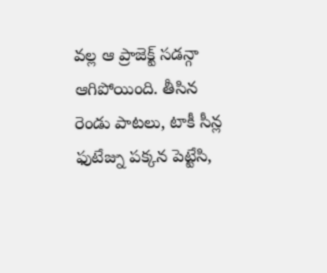వల్ల ఆ ప్రాజెక్ట్ సడన్గా ఆగిపోయింది. తీసిన రెండు పాటలు, టాకీ సీన్ల ఫుటేజ్ను పక్కన పెట్టేసి,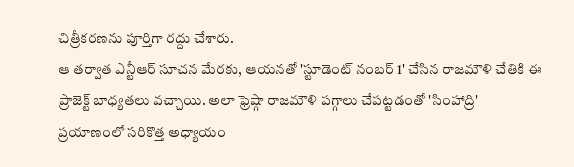చిత్రీకరణను పూర్తిగా రద్దు చేశారు.
ఆ తర్వాత ఎన్టీఆర్ సూచన మేరకు, ఆయనతో 'స్టూడెంట్ నంబర్ 1' చేసిన రాజమౌళి చేతికి ఈ ప్రాజెక్ట్ బాధ్యతలు వచ్చాయి. అలా ఫ్రెష్గా రాజమౌళి పగ్గాలు చేపట్టడంతో 'సింహాద్రి' ప్రయాణంలో సరికొత్త అధ్యాయం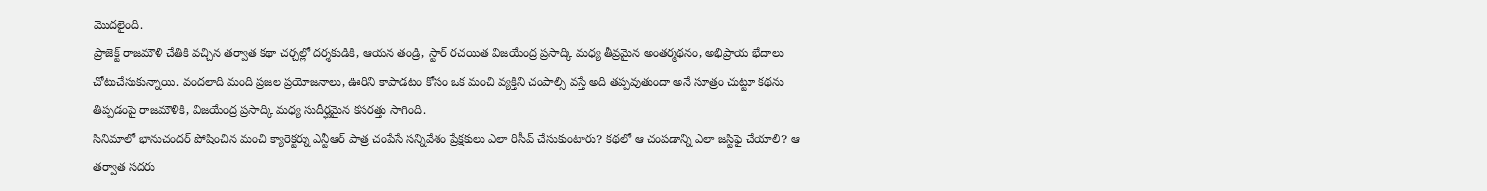మొదలైంది.
ప్రాజెక్ట్ రాజమౌళి చేతికి వచ్చిన తర్వాత కథా చర్చల్లో దర్శకుడికి, ఆయన తండ్రి, స్టార్ రచయిత విజయేంద్ర ప్రసాద్కి మధ్య తీవ్రమైన అంతర్మథనం, అభిప్రాయ భేదాలు చోటుచేసుకున్నాయి. వందలాది మంది ప్రజల ప్రయోజనాలు, ఊరిని కాపాడటం కోసం ఒక మంచి వ్యక్తిని చంపాల్సి వస్తే అది తప్పవుతుందా అనే సూత్రం చుట్టూ కథను తిప్పడంపై రాజమౌళికి, విజయేంద్ర ప్రసాద్కి మధ్య సుదీర్ఘమైన కసరత్తు సాగింది.
సినిమాలో భానుచందర్ పోషించిన మంచి క్యారెక్టర్ను ఎన్టీఆర్ పాత్ర చంపేసే సన్నివేశం ప్రేక్షకులు ఎలా రిసీవ్ చేసుకుంటారు? కథలో ఆ చంపడాన్ని ఎలా జస్టిఫై చేయాలి? ఆ తర్వాత సదరు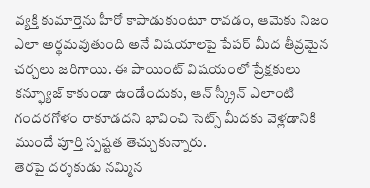వ్యక్తి కుమార్తెను హీరో కాపాడుకుంటూ రావడం, ఆమెకు నిజం ఎలా అర్థమవుతుంది అనే విషయాలపై పేపర్ మీద తీవ్రమైన చర్చలు జరిగాయి. ఈ పాయింట్ విషయంలో ప్రేక్షకులు కన్ఫ్యూజ్ కాకుండా ఉండేందుకు, ఆన్ స్క్రీన్ ఎలాంటి గందరగోళం రాకూడదని భావించి సెట్స్ మీదకు వెళ్లడానికి ముందే పూర్తి స్పష్టత తెచ్చుకున్నారు.
తెరపై దర్శకుడు నమ్మిన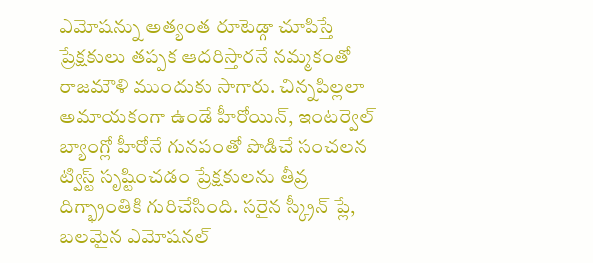ఎమోషన్ను అత్యంత రూటెడ్గా చూపిస్తే ప్రేక్షకులు తప్పక ఆదరిస్తారనే నమ్మకంతో రాజమౌళి ముందుకు సాగారు. చిన్నపిల్లలా అమాయకంగా ఉండే హీరోయిన్, ఇంటర్వెల్ బ్యాంగ్లో హీరోనే గునపంతో పొడిచే సంచలన ట్విస్ట్ సృష్టించడం ప్రేక్షకులను తీవ్ర దిగ్భ్రాంతికి గురిచేసింది. సరైన స్క్రీన్ ప్లే, బలమైన ఎమోషనల్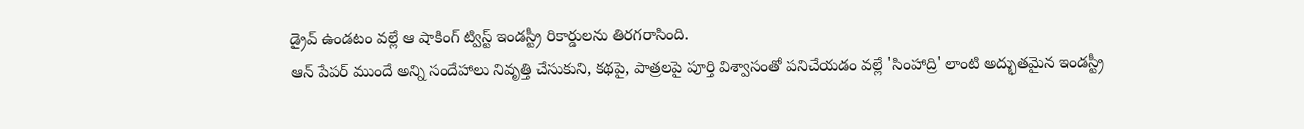డ్రైవ్ ఉండటం వల్లే ఆ షాకింగ్ ట్విస్ట్ ఇండస్ట్రీ రికార్డులను తిరగరాసింది.
ఆన్ పేపర్ ముందే అన్ని సందేహాలు నివృత్తి చేసుకుని, కథపై, పాత్రలపై పూర్తి విశ్వాసంతో పనిచేయడం వల్లే 'సింహాద్రి' లాంటి అద్భుతమైన ఇండస్ట్రీ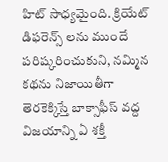హిట్ సాధ్యమైంది. క్రియేట్ డిఫరెన్స్ లను ముందే పరిష్కరించుకుని, నమ్మిన కథను నిజాయితీగా తెరకెక్కిస్తే బాక్సాఫీస్ వద్ద విజయాన్ని ఏ శక్తీ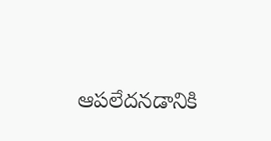ఆపలేదనడానికి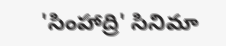'సింహాద్రి' సినిమా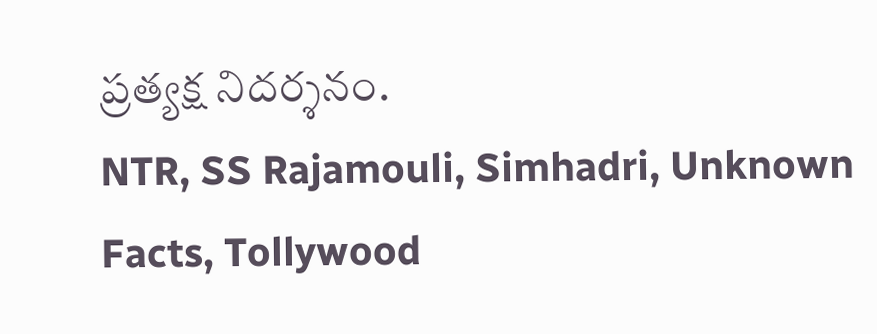ప్రత్యక్ష నిదర్శనం.
NTR, SS Rajamouli, Simhadri, Unknown Facts, Tollywood